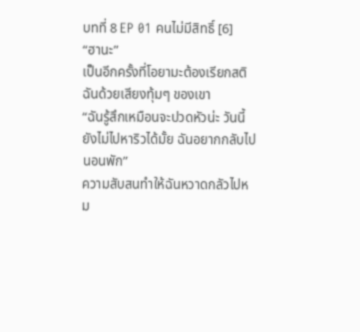บทที่ 8 EP 01 คนไม่มีสิทธิ์ [6]
“ฮานะ”
เป็นอีกครั้งที่โอยามะต้องเรียกสติฉันด้วยเสียงทุ้มๆ ของเขา
“ฉันรู้สึกเหมือนจะปวดหัวน่ะ วันนี้ยังไม่ไปหาริวได้มั้ย ฉันอยากกลับไปนอนพัก”
ความสับสนทำให้ฉันหวาดกลัวไปหม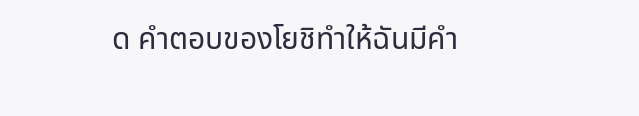ด คำตอบของโยชิทำให้ฉันมีคำ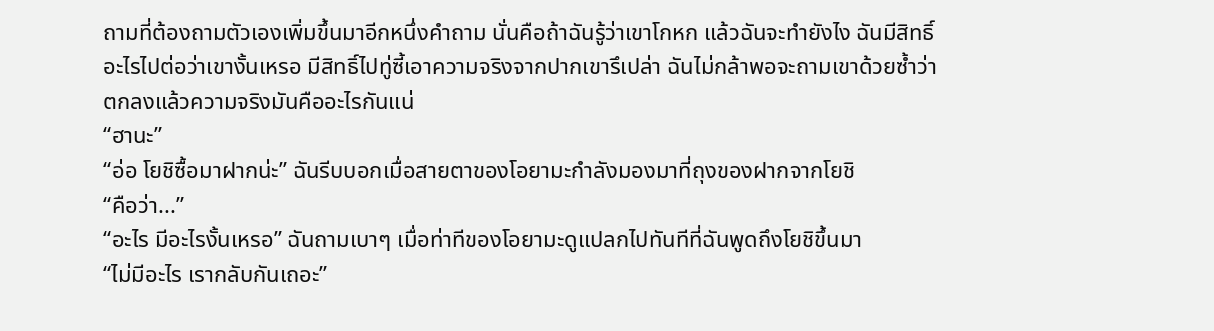ถามที่ต้องถามตัวเองเพิ่มขึ้นมาอีกหนึ่งคำถาม นั่นคือถ้าฉันรู้ว่าเขาโกหก แล้วฉันจะทำยังไง ฉันมีสิทธิ์อะไรไปต่อว่าเขางั้นเหรอ มีสิทธิ์ไปทู่ซี้เอาความจริงจากปากเขารึเปล่า ฉันไม่กล้าพอจะถามเขาด้วยซ้ำว่าตกลงแล้วความจริงมันคืออะไรกันแน่
“ฮานะ”
“อ่อ โยชิซื้อมาฝากน่ะ” ฉันรีบบอกเมื่อสายตาของโอยามะกำลังมองมาที่ถุงของฝากจากโยชิ
“คือว่า...”
“อะไร มีอะไรงั้นเหรอ” ฉันถามเบาๆ เมื่อท่าทีของโอยามะดูแปลกไปทันทีที่ฉันพูดถึงโยชิขึ้นมา
“ไม่มีอะไร เรากลับกันเถอะ”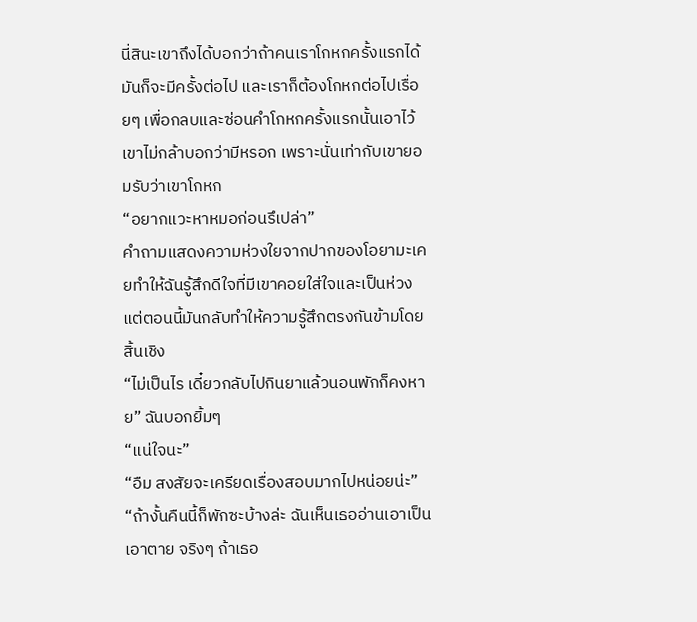นี่สินะเขาถึงได้บอกว่าถ้าคนเราโกหกครั้งแรกได้ มันก็จะมีครั้งต่อไป และเราก็ต้องโกหกต่อไปเรื่อยๆ เพื่อกลบและซ่อนคำโกหกครั้งแรกนั้นเอาไว้
เขาไม่กล้าบอกว่ามีหรอก เพราะนั่นเท่ากับเขายอมรับว่าเขาโกหก
“อยากแวะหาหมอก่อนรึเปล่า”
คำถามแสดงความห่วงใยจากปากของโอยามะเคยทำให้ฉันรู้สึกดีใจที่มีเขาคอยใส่ใจและเป็นห่วง แต่ตอนนี้มันกลับทำให้ความรู้สึกตรงกันข้ามโดยสิ้นเชิง
“ไม่เป็นไร เดี๋ยวกลับไปกินยาแล้วนอนพักก็คงหาย” ฉันบอกยิ้มๆ
“แน่ใจนะ”
“อืม สงสัยจะเครียดเรื่องสอบมากไปหน่อยน่ะ”
“ถ้างั้นคืนนี้ก็พักซะบ้างล่ะ ฉันเห็นเธออ่านเอาเป็นเอาตาย จริงๆ ถ้าเธอ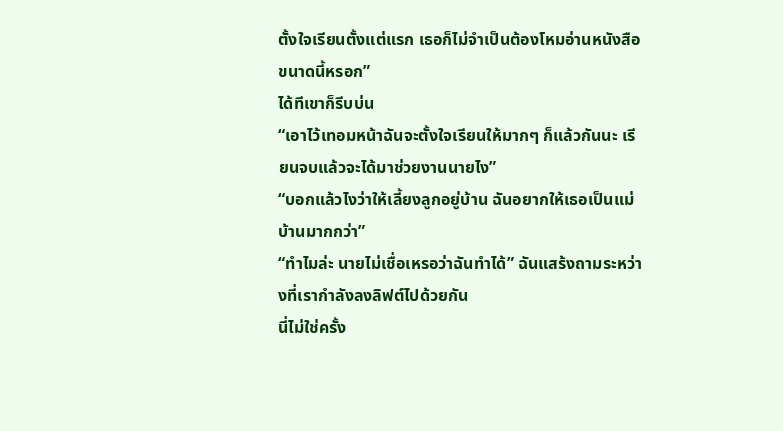ตั้งใจเรียนตั้งแต่แรก เธอก็ไม่จำเป็นต้องโหมอ่านหนังสือขนาดนี้หรอก”
ได้ทีเขาก็รีบบ่น
“เอาไว้เทอมหน้าฉันจะตั้งใจเรียนให้มากๆ ก็แล้วกันนะ เรียนจบแล้วจะได้มาช่วยงานนายไง”
“บอกแล้วไงว่าให้เลี้ยงลูกอยู่บ้าน ฉันอยากให้เธอเป็นแม่บ้านมากกว่า”
“ทำไมล่ะ นายไม่เชื่อเหรอว่าฉันทำได้” ฉันแสร้งถามระหว่างที่เรากำลังลงลิฟต์ไปด้วยกัน
นี่ไม่ใช่ครั้ง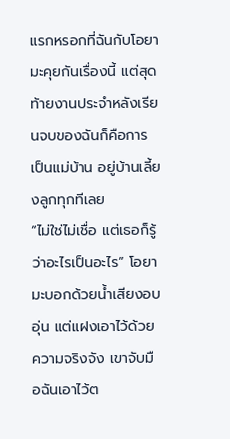แรกหรอกที่ฉันกับโอยามะคุยกันเรื่องนี้ แต่สุดท้ายงานประจำหลังเรียนจบของฉันก็คือการเป็นแม่บ้าน อยู่บ้านเลี้ยงลูกทุกทีเลย
“ไม่ใช่ไม่เชื่อ แต่เธอก็รู้ว่าอะไรเป็นอะไร” โอยามะบอกด้วยน้ำเสียงอบอุ่น แต่แฝงเอาไว้ด้วยความจริงจัง เขาจับมือฉันเอาไว้ต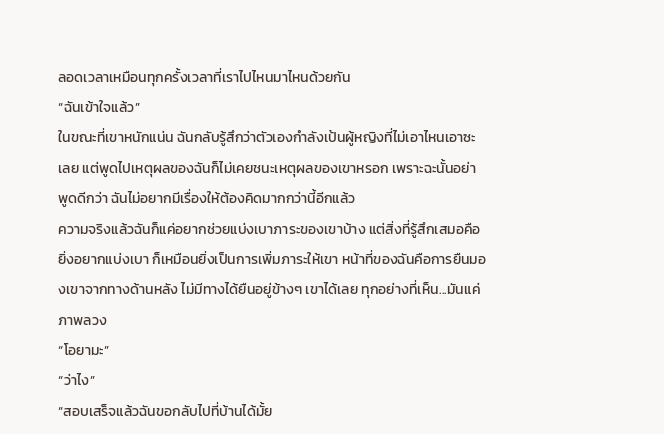ลอดเวลาเหมือนทุกครั้งเวลาที่เราไปไหนมาไหนด้วยกัน
“ฉันเข้าใจแล้ว”
ในขณะที่เขาหนักแน่น ฉันกลับรู้สึกว่าตัวเองกำลังเป้นผู้หญิงที่ไม่เอาไหนเอาซะเลย แต่พูดไปเหตุผลของฉันก็ไม่เคยชนะเหตุผลของเขาหรอก เพราะฉะนั้นอย่าพูดดีกว่า ฉันไม่อยากมีเรื่องให้ต้องคิดมากกว่านี้อีกแล้ว
ความจริงแล้วฉันก็แค่อยากช่วยแบ่งเบาภาระของเขาบ้าง แต่สิ่งที่รู้สึกเสมอคือยิ่งอยากแบ่งเบา ก็เหมือนยิ่งเป็นการเพิ่มภาระให้เขา หน้าที่ของฉันคือการยืนมองเขาจากทางด้านหลัง ไม่มีทางได้ยืนอยู่ข้างๆ เขาได้เลย ทุกอย่างที่เห็น...มันแค่ภาพลวง
“โอยามะ”
“ว่าไง”
“สอบเสร็จแล้วฉันขอกลับไปที่บ้านได้มั้ย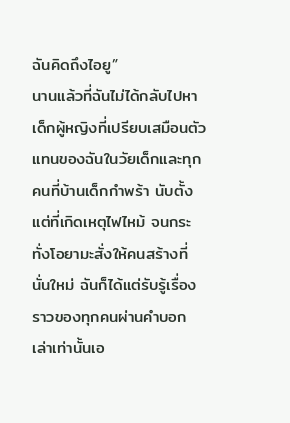ฉันคิดถึงไอยู”
นานแล้วที่ฉันไม่ได้กลับไปหาเด็กผู้หญิงที่เปรียบเสมือนตัวแทนของฉันในวัยเด็กและทุกคนที่บ้านเด็กกำพร้า นับตั้งแต่ที่เกิดเหตุไฟไหม้ จนกระทั่งโอยามะสั่งให้คนสร้างที่นั่นใหม่ ฉันก็ได้แต่รับรู้เรื่องราวของทุกคนผ่านคำบอกเล่าเท่านั้นเอ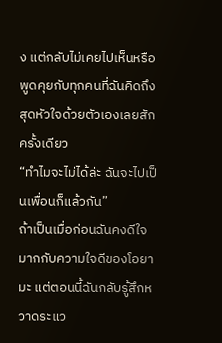ง แต่กลับไม่เคยไปเห็นหรือพูดคุยกับทุกคนที่ฉันคิดถึงสุดหัวใจด้วยตัวเองเลยสักครั้งเดียว
“ทำไมจะไม่ได้ล่ะ ฉันจะไปเป็นเพื่อนก็แล้วกัน”
ถ้าเป็นเมื่อก่อนฉันคงดีใจมากกับความใจดีของโอยามะ แต่ตอนนี้ฉันกลับรู้สึกหวาดระแว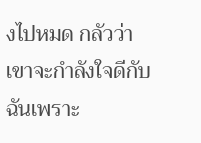งไปหมด กลัวว่าเขาจะกำลังใจดีกับฉันเพราะ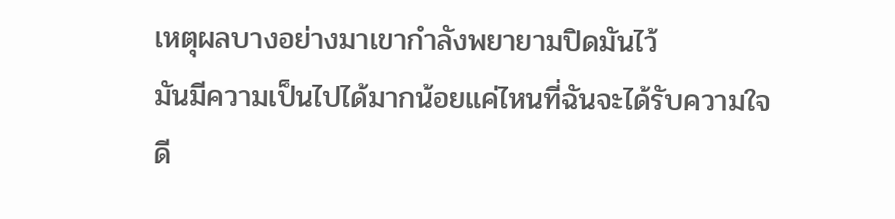เหตุผลบางอย่างมาเขากำลังพยายามปิดมันไว้
มันมีความเป็นไปได้มากน้อยแค่ไหนที่ฉันจะได้รับความใจดี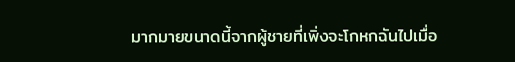มากมายขนาดนี้จากผู้ชายที่เพิ่งจะโกหกฉันไปเมื่อ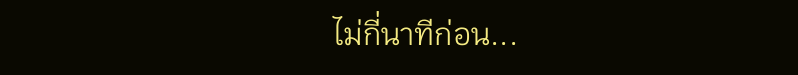ไม่กี่นาทีก่อน...